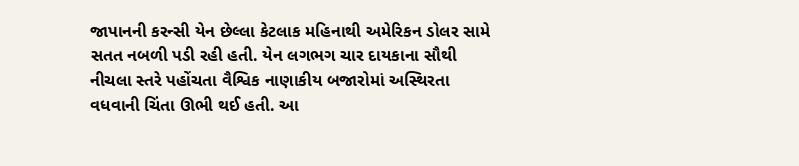જાપાનની કરન્સી યેન છેલ્લા કેટલાક મહિનાથી અમેરિકન ડોલર સામે સતત નબળી પડી રહી હતી. યેન લગભગ ચાર દાયકાના સૌથી નીચલા સ્તરે પહોંચતા વૈશ્વિક નાણાકીય બજારોમાં અસ્થિરતા વધવાની ચિંતા ઊભી થઈ હતી. આ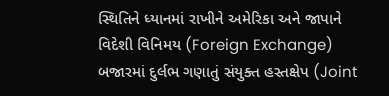સ્થિતિને ધ્યાનમાં રાખીને અમેરિકા અને જાપાને વિદેશી વિનિમય (Foreign Exchange) બજારમાં દુર્લભ ગણાતું સંયુક્ત હસ્તક્ષેપ (Joint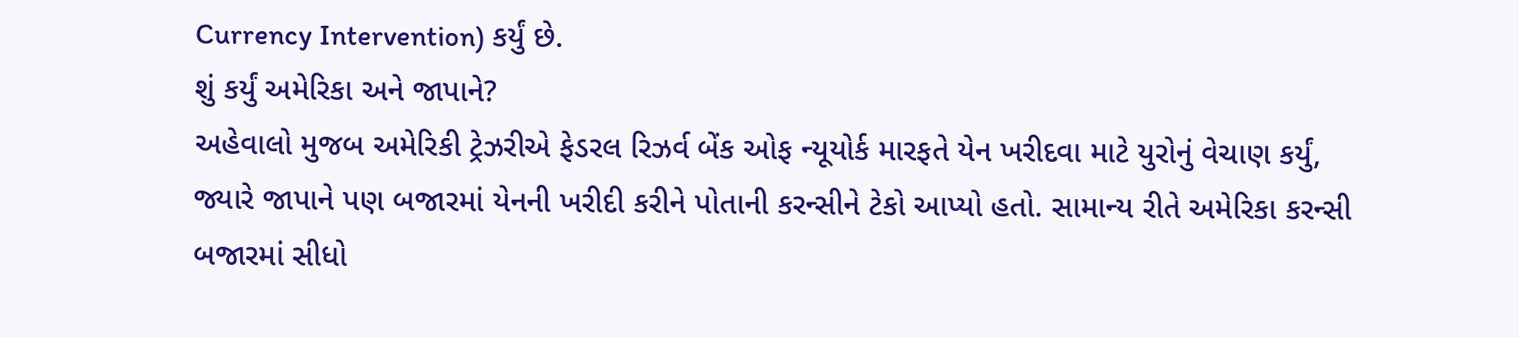Currency Intervention) કર્યું છે.
શું કર્યું અમેરિકા અને જાપાને?
અહેવાલો મુજબ અમેરિકી ટ્રેઝરીએ ફેડરલ રિઝર્વ બેંક ઓફ ન્યૂયોર્ક મારફતે યેન ખરીદવા માટે યુરોનું વેચાણ કર્યું, જ્યારે જાપાને પણ બજારમાં યેનની ખરીદી કરીને પોતાની કરન્સીને ટેકો આપ્યો હતો. સામાન્ય રીતે અમેરિકા કરન્સી બજારમાં સીધો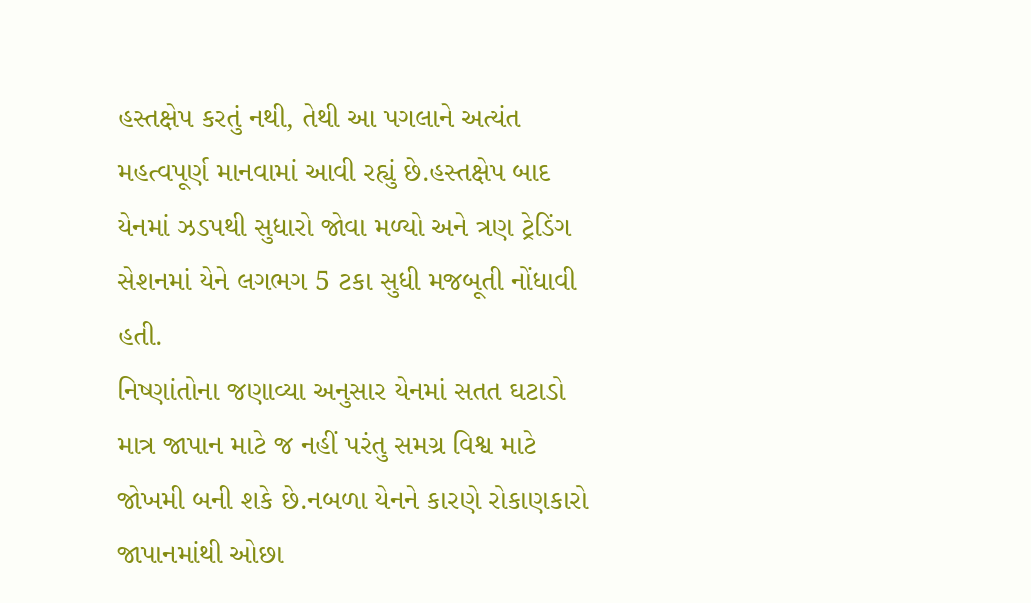હસ્તક્ષેપ કરતું નથી, તેથી આ પગલાને અત્યંત મહત્વપૂર્ણ માનવામાં આવી રહ્યું છે.હસ્તક્ષેપ બાદ યેનમાં ઝડપથી સુધારો જોવા મળ્યો અને ત્રણ ટ્રેડિંગ સેશનમાં યેને લગભગ 5 ટકા સુધી મજબૂતી નોંધાવી હતી.
નિષ્ણાંતોના જણાવ્યા અનુસાર યેનમાં સતત ઘટાડો માત્ર જાપાન માટે જ નહીં પરંતુ સમગ્ર વિશ્વ માટે જોખમી બની શકે છે.નબળા યેનને કારણે રોકાણકારો જાપાનમાંથી ઓછા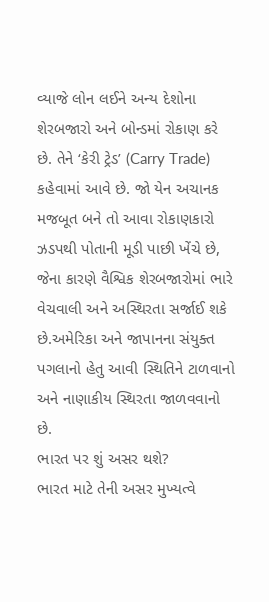વ્યાજે લોન લઈને અન્ય દેશોના શેરબજારો અને બોન્ડમાં રોકાણ કરે છે. તેને ‘કેરી ટ્રેડ’ (Carry Trade) કહેવામાં આવે છે. જો યેન અચાનક મજબૂત બને તો આવા રોકાણકારો ઝડપથી પોતાની મૂડી પાછી ખેંચે છે, જેના કારણે વૈશ્વિક શેરબજારોમાં ભારે વેચવાલી અને અસ્થિરતા સર્જાઈ શકે છે.અમેરિકા અને જાપાનના સંયુક્ત પગલાનો હેતુ આવી સ્થિતિને ટાળવાનો અને નાણાકીય સ્થિરતા જાળવવાનો છે.
ભારત પર શું અસર થશે?
ભારત માટે તેની અસર મુખ્યત્વે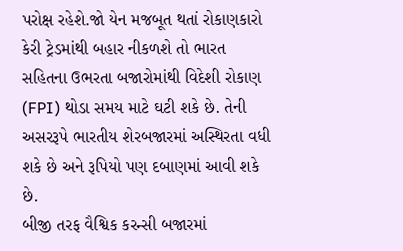પરોક્ષ રહેશે.જો યેન મજબૂત થતાં રોકાણકારો કેરી ટ્રેડમાંથી બહાર નીકળશે તો ભારત સહિતના ઉભરતા બજારોમાંથી વિદેશી રોકાણ (FPI) થોડા સમય માટે ઘટી શકે છે. તેની અસરરૂપે ભારતીય શેરબજારમાં અસ્થિરતા વધી શકે છે અને રૂપિયો પણ દબાણમાં આવી શકે છે.
બીજી તરફ વૈશ્વિક કરન્સી બજારમાં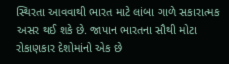સ્થિરતા આવવાથી ભારત માટે લાંબા ગાળે સકારાત્મક અસર થઈ શકે છે. જાપાન ભારતના સૌથી મોટા રોકાણકાર દેશોમાંનો એક છે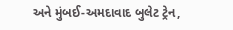અને મુંબઈ-અમદાવાદ બુલેટ ટ્રેન,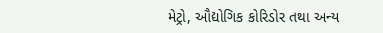મેટ્રો, ઔદ્યોગિક કોરિડોર તથા અન્ય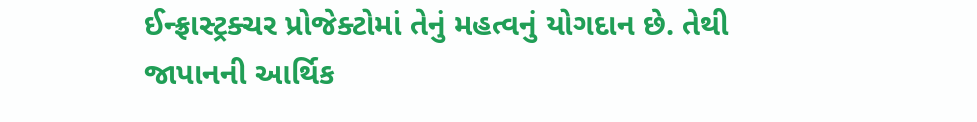ઈન્ફ્રાસ્ટ્રક્ચર પ્રોજેક્ટોમાં તેનું મહત્વનું યોગદાન છે. તેથી જાપાનની આર્થિક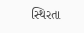સ્થિરતા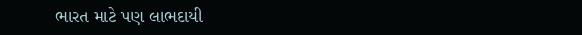ભારત માટે પણ લાભદાયી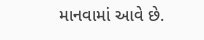માનવામાં આવે છે.